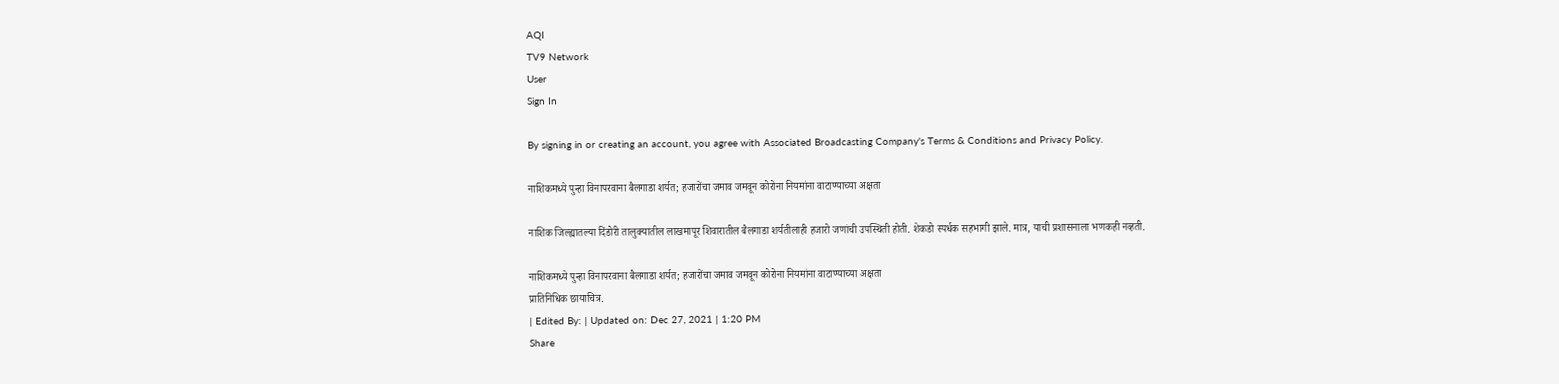AQI
TV9 Network
User
Sign In

By signing in or creating an account, you agree with Associated Broadcasting Company's Terms & Conditions and Privacy Policy.

नाशिकमध्ये पुन्हा विनापरवाना बैलगाडा शर्यत; हजारोंचा जमाव जमवून कोरोना नियमांना वाटाण्याच्या अक्षता

नाशिक जिल्ह्यातल्या दिंडोरी तालुक्यातील लाखमापूर शिवारातील बैलगाडा शर्यतीलाही हजारो जणांची उपस्थिती होती. शेकडो स्पर्धक सहभागी झाले. मात्र, याची प्रशासनाला भणकही नव्हती.

नाशिकमध्ये पुन्हा विनापरवाना बैलगाडा शर्यत; हजारोंचा जमाव जमवून कोरोना नियमांना वाटाण्याच्या अक्षता
प्रातिनिधिक छायाचित्र.
| Edited By: | Updated on: Dec 27, 2021 | 1:20 PM
Share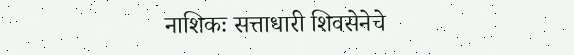नाशिकः सत्ताधारी शिवसेनेचे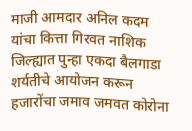माजी आमदार अनिल कदम यांचा कित्ता गिरवत नाशिक जिल्ह्यात पुन्हा एकदा बैलगाडा शर्यतीचे आयोजन करून हजारोंचा जमाव जमवत कोरोना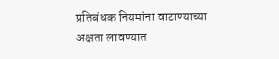प्रतिबंधक नियमांना वाटाण्याच्या अक्षता लावण्यात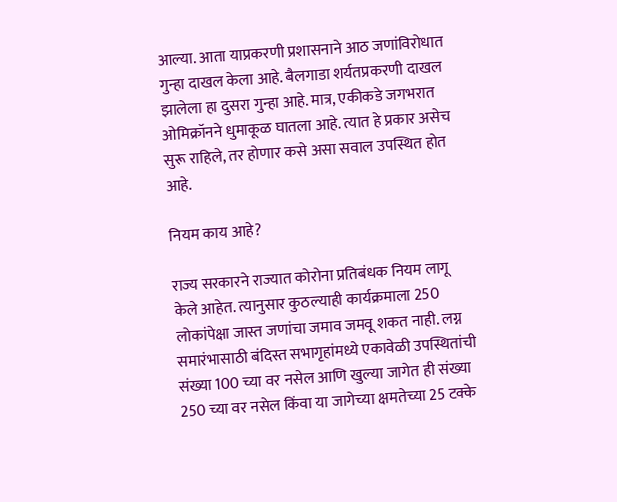आल्या. आता याप्रकरणी प्रशासनाने आठ जणांविरोधात गुन्हा दाखल केला आहे. बैलगाडा शर्यतप्रकरणी दाखल झालेला हा दुसरा गुन्हा आहे. मात्र, एकीकडे जगभरात ओमिक्रॉनने धुमाकूळ घातला आहे. त्यात हे प्रकार असेच सुरू राहिले, तर होणार कसे असा सवाल उपस्थित होत आहे.

नियम काय आहे?

राज्य सरकारने राज्यात कोरोना प्रतिबंधक नियम लागू केले आहेत. त्यानुसार कुठल्याही कार्यक्रमाला 250 लोकांपेक्षा जास्त जणांचा जमाव जमवू शकत नाही. लग्न समारंभासाठी बंदिस्त सभागृहांमध्ये एकावेळी उपस्थितांची संख्या 100 च्या वर नसेल आणि खुल्या जागेत ही संख्या 250 च्या वर नसेल किंवा या जागेच्या क्षमतेच्या 25 टक्के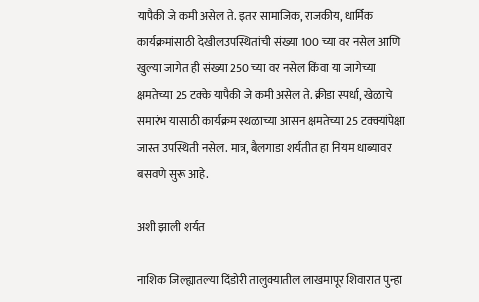यापैकी जे कमी असेल ते. इतर सामाजिक, राजकीय, धार्मिक कार्यक्रमांसाठी देखीलउपस्थितांची संख्या 100 च्या वर नसेल आणि खुल्या जागेत ही संख्या 250 च्या वर नसेल किंवा या जागेच्या क्षमतेच्या 25 टक्के यापैकी जे कमी असेल ते. क्रीडा स्पर्धा, खेळाचे समारंभ यासाठी कार्यक्रम स्थळाच्या आसन क्षमतेच्या 25 टक्क्यांपेक्षा जास्त उपस्थिती नसेल. मात्र, बैलगाडा शर्यतीत हा नियम धाब्यावर बसवणे सुरू आहे.

अशी झाली शर्यत

नाशिक जिल्ह्यातल्या दिंडोरी तालुक्यातील लाखमापूर शिवारात पुन्हा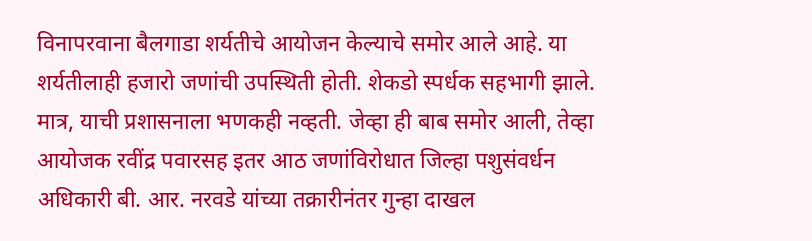विनापरवाना बैलगाडा शर्यतीचे आयोजन केल्याचे समोर आले आहे. या शर्यतीलाही हजारो जणांची उपस्थिती होती. शेकडो स्पर्धक सहभागी झाले. मात्र, याची प्रशासनाला भणकही नव्हती. जेव्हा ही बाब समोर आली, तेव्हा आयोजक रवींद्र पवारसह इतर आठ जणांविरोधात जिल्हा पशुसंवर्धन अधिकारी बी. आर. नरवडे यांच्या तक्रारीनंतर गुन्हा दाखल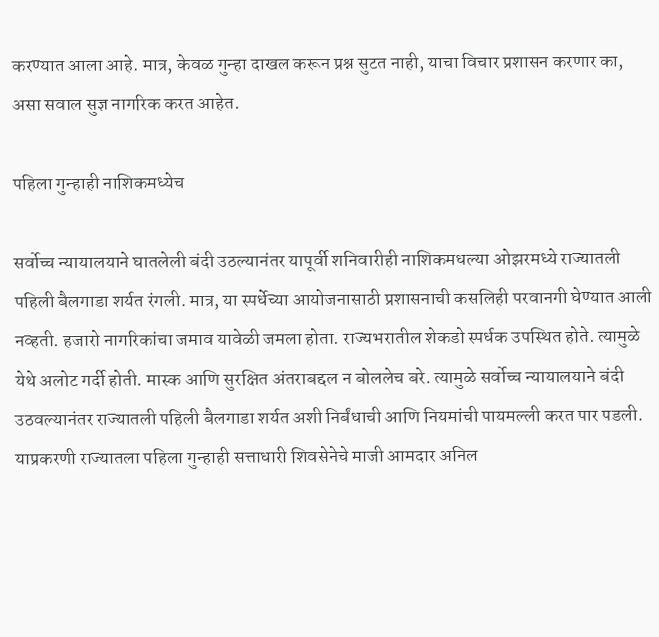करण्यात आला आहे. मात्र, केवळ गुन्हा दाखल करून प्रश्न सुटत नाही, याचा विचार प्रशासन करणार का, असा सवाल सुज्ञ नागरिक करत आहेत.

पहिला गुन्हाही नाशिकमध्येच

सर्वोच्च न्यायालयाने घातलेली बंदी उठल्यानंतर यापूर्वी शनिवारीही नाशिकमधल्या ओझरमध्ये राज्यातली पहिली बैलगाडा शर्यत रंगली. मात्र, या स्पर्धेच्या आयोजनासाठी प्रशासनाची कसलिही परवानगी घेण्यात आली नव्हती. हजारो नागरिकांचा जमाव यावेळी जमला होता. राज्यभरातील शेकडो स्पर्धक उपस्थित होते. त्यामुळे येथे अलोट गर्दी होती. मास्क आणि सुरक्षित अंतराबद्दल न बोललेच बरे. त्यामुळे सर्वोच्च न्यायालयाने बंदी उठवल्यानंतर राज्यातली पहिली बैलगाडा शर्यत अशी निर्बंधाची आणि नियमांची पायमल्ली करत पार पडली. याप्रकरणी राज्यातला पहिला गुन्हाही सत्ताधारी शिवसेनेचे माजी आमदार अनिल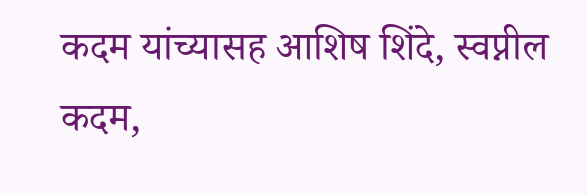कदम यांच्यासह आशिष शिंदे, स्वप्नील कदम,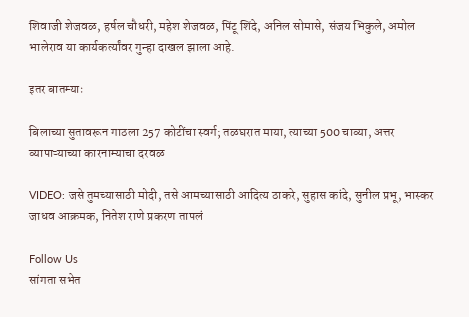शिवाजी शेजवळ, हर्षल चौधरी, महेश शेजवळ, पिंटू शिंदे, अनिल सोमासे, संजय भिकुले, अमोल भालेराव या कार्यकर्त्यांवर गुन्हा दाखल झाला आहे.

इतर बातम्याः

बिलाच्या सुतावरून गाठला 257 कोटींचा स्वर्ग; तळघरात माया, त्याच्या 500 चाव्या, अत्तर व्यापाऱ्याच्या कारनाम्याचा दरवळ

VIDEO: जसे तुमच्यासाठी मोदी, तसे आमच्यासाठी आदित्य ठाकरे, सुहास कांदे, सुनील प्रभू, भास्कर जाधव आक्रमक, नितेश राणे प्रकरण तापलं

Follow Us
सांगता सभेत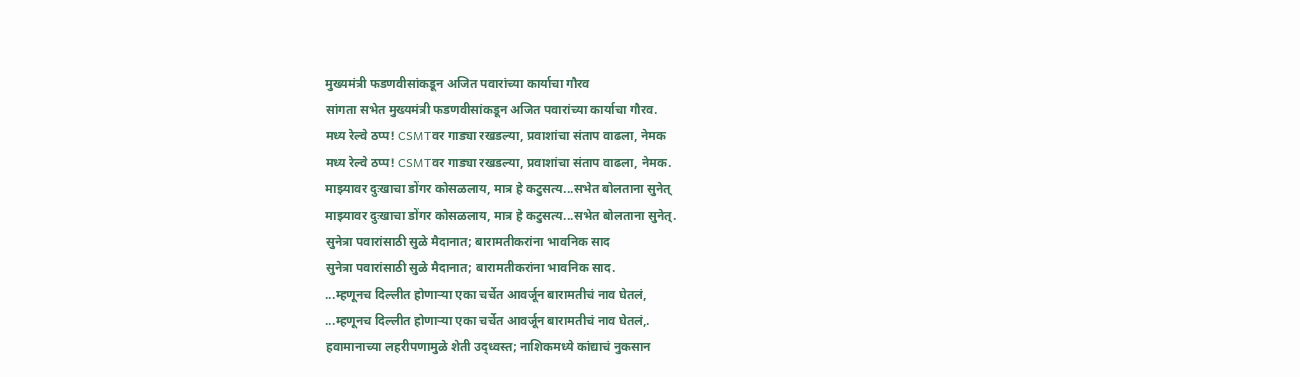मुख्यमंत्री फडणवीसांकडून अजित पवारांच्या कार्याचा गौरव
सांगता सभेत मुख्यमंत्री फडणवीसांकडून अजित पवारांच्या कार्याचा गौरव.
मध्य रेल्वे ठप्प! CSMTवर गाड्या रखडल्या, प्रवाशांचा संताप वाढला, नेमक
मध्य रेल्वे ठप्प! CSMTवर गाड्या रखडल्या, प्रवाशांचा संताप वाढला, नेमक.
माझ्यावर दुःखाचा डोंगर कोसळलाय, मात्र हे कटुसत्य...सभेत बोलताना सुनेत्
माझ्यावर दुःखाचा डोंगर कोसळलाय, मात्र हे कटुसत्य...सभेत बोलताना सुनेत्.
सुनेत्रा पवारांसाठी सुळे मैदानात; बारामतीकरांना भावनिक साद
सुनेत्रा पवारांसाठी सुळे मैदानात; बारामतीकरांना भावनिक साद.
...म्हणूनच दिल्लीत होणाऱ्या एका चर्चेत आवर्जून बारामतीचं नाव घेतलं,
...म्हणूनच दिल्लीत होणाऱ्या एका चर्चेत आवर्जून बारामतीचं नाव घेतलं,.
हवामानाच्या लहरीपणामुळे शेती उद्ध्वस्त; नाशिकमध्ये कांद्याचं नुकसान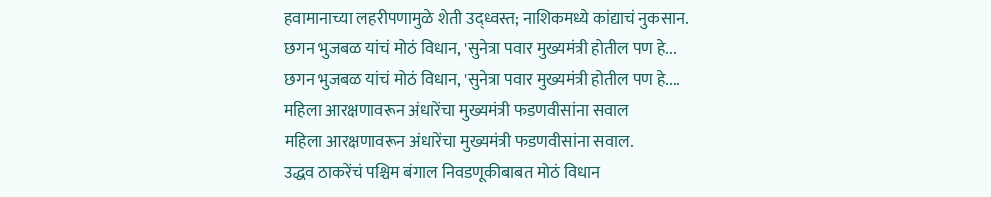हवामानाच्या लहरीपणामुळे शेती उद्ध्वस्त; नाशिकमध्ये कांद्याचं नुकसान.
छगन भुजबळ यांचं मोठं विधान, 'सुनेत्रा पवार मुख्यमंत्री होतील पण हे...
छगन भुजबळ यांचं मोठं विधान, 'सुनेत्रा पवार मुख्यमंत्री होतील पण हे....
महिला आरक्षणावरून अंधारेंचा मुख्यमंत्री फडणवीसांना सवाल
महिला आरक्षणावरून अंधारेंचा मुख्यमंत्री फडणवीसांना सवाल.
उद्धव ठाकरेंचं पश्चिम बंगाल निवडणूकीबाबत मोठं विधान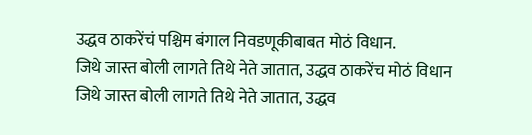उद्धव ठाकरेंचं पश्चिम बंगाल निवडणूकीबाबत मोठं विधान.
जिथे जास्त बोली लागते तिथे नेते जातात, उद्धव ठाकरेंच मोठं विधान
जिथे जास्त बोली लागते तिथे नेते जातात, उद्धव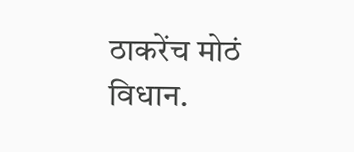ठाकरेंच मोठं विधान.